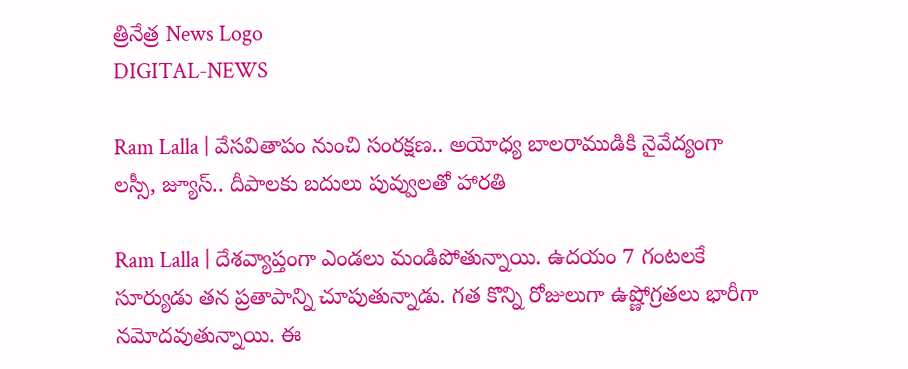త్రినేత్ర News Logo
DIGITAL-NEWS

Ram Lalla | వేస‌వితాపం నుంచి సంర‌క్ష‌ణ‌.. అయోధ్య బాల‌రాముడికి నైవేద్యంగా ల‌స్సీ, జ్యూస్.. దీపాల‌కు బ‌దులు పువ్వుల‌తో హార‌తి

Ram Lalla | దేశ‌వ్యాప్తంగా ఎండ‌లు మండిపోతున్నాయి. ఉద‌యం 7 గంట‌ల‌కే సూర్యుడు త‌న ప్ర‌తాపాన్ని చూపుతున్నాడు. గ‌త కొన్ని రోజులుగా ఉష్ణోగ్ర‌త‌లు భారీగా న‌మోద‌వుతున్నాయి. ఈ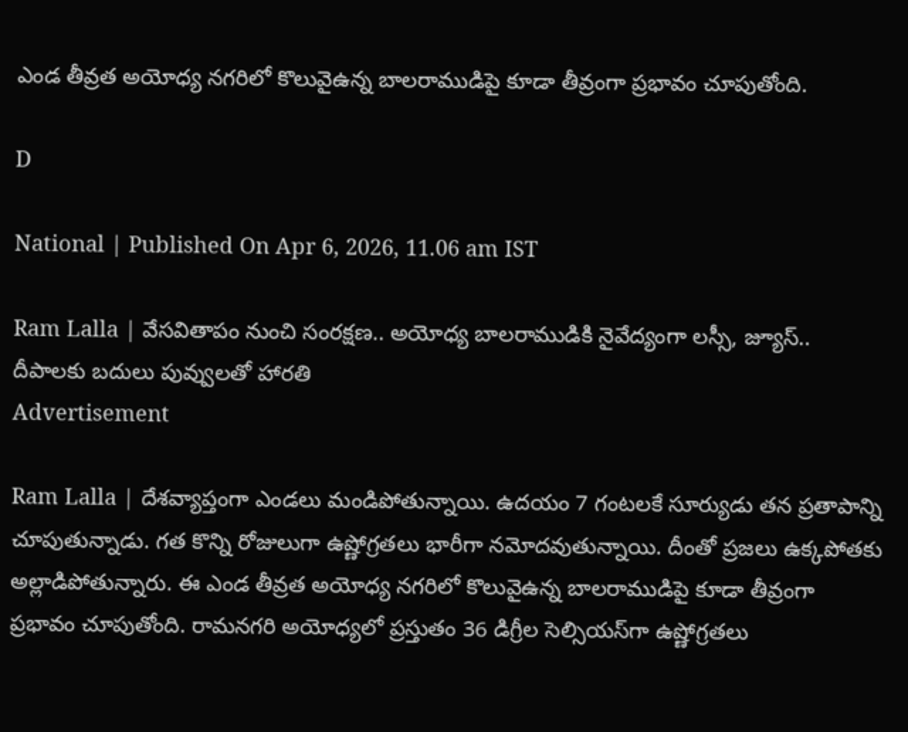ఎండ తీవ్ర‌త అయోధ్య న‌గ‌రిలో కొలువైఉన్న బాల‌రాముడిపై కూడా తీవ్రంగా ప్ర‌భావం చూపుతోంది.

D

National | Published On Apr 6, 2026, 11.06 am IST

Ram Lalla | వేస‌వితాపం నుంచి సంర‌క్ష‌ణ‌.. అయోధ్య బాల‌రాముడికి నైవేద్యంగా ల‌స్సీ, జ్యూస్.. దీపాల‌కు బ‌దులు పువ్వుల‌తో హార‌తి
Advertisement

Ram Lalla | దేశ‌వ్యాప్తంగా ఎండ‌లు మండిపోతున్నాయి. ఉద‌యం 7 గంట‌ల‌కే సూర్యుడు త‌న ప్ర‌తాపాన్ని చూపుతున్నాడు. గ‌త కొన్ని రోజులుగా ఉష్ణోగ్ర‌త‌లు భారీగా న‌మోద‌వుతున్నాయి. దీంతో ప్ర‌జ‌లు ఉక్క‌పోత‌కు అల్లాడిపోతున్నారు. ఈ ఎండ తీవ్ర‌త అయోధ్య న‌గ‌రిలో కొలువైఉన్న బాల‌రాముడిపై కూడా తీవ్రంగా ప్ర‌భావం చూపుతోంది. రామనగరి అయోధ్య‌లో ప్ర‌స్తుతం 36 డిగ్రీల సెల్సియ‌స్‌గా ఉష్ణోగ్ర‌త‌లు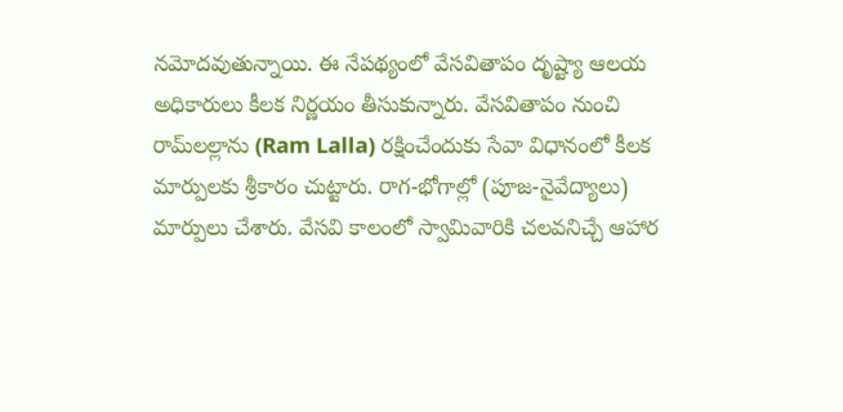న‌మోదవుతున్నాయి. ఈ నేప‌థ్యంలో వేస‌వితాపం దృష్ట్యా ఆల‌య అధికారులు కీల‌క నిర్ణ‌యం తీసుకున్నారు. వేస‌వితాపం నుంచి రామ్‌ల‌ల్లాను (Ram Lalla) ర‌క్షించేందుకు సేవా విధానంలో కీల‌క మార్పుల‌కు శ్రీ‌కారం చుట్టారు. రాగ-భోగాల్లో (పూజ-నైవేద్యాలు) మార్పులు చేశారు. వేస‌వి కాలంలో స్వామివారికి చ‌ల‌వ‌నిచ్చే ఆహార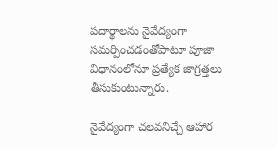ప‌దార్థాల‌ను నైవేద్యంగా స‌మ‌ర్పించ‌డంతోపాటూ పూజా విధానంలోనూ ప్ర‌త్యేక జాగ్ర‌త్త‌లు తీసుకుంటున్నారు.

నైవేద్యంగా చ‌ల‌వ‌నిచ్చే ఆహార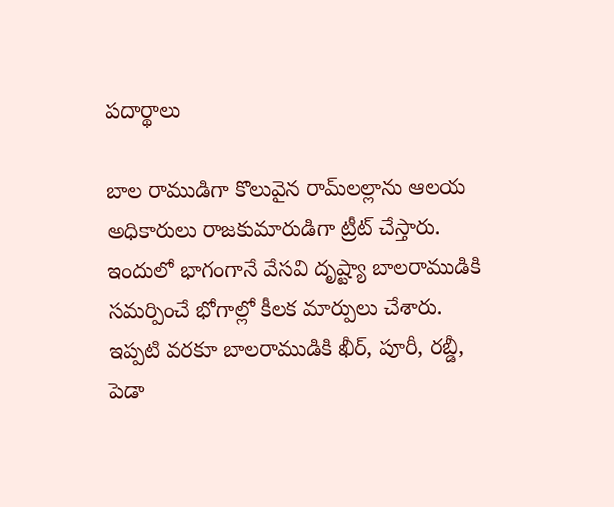ప‌దార్థాలు

బాల రాముడిగా కొలువైన‌ రామ్‌ల‌ల్లాను ఆల‌య అధికారులు రాజ‌కుమారుడిగా ట్రీట్ చేస్తారు. ఇందులో భాగంగానే వేస‌వి దృష్ట్యా బాల‌రాముడికి స‌మ‌ర్పించే భోగాల్లో కీల‌క మార్పులు చేశారు. ఇప్ప‌టి వ‌ర‌కూ బాల‌రాముడికి ఖీర్‌, పూరీ, ర‌బ్డీ, పెడా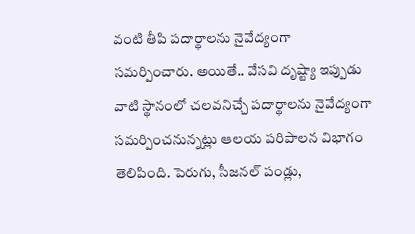వంటి తీపి ప‌దార్థాల‌ను నైవేద్యంగా స‌మ‌ర్పించారు. అయితే.. వేస‌వి దృష్ట్యా ఇప్పుడు వాటి స్థానంలో చ‌ల‌వ‌నిచ్చే ప‌దార్థాల‌ను నైవేద్యంగా స‌మ‌ర్పించ‌నున్న‌ట్లు ఆల‌య ప‌రిపాల‌న విభాగం తెలిపింది. పెరుగు, సీజ‌న‌ల్ పండ్లు,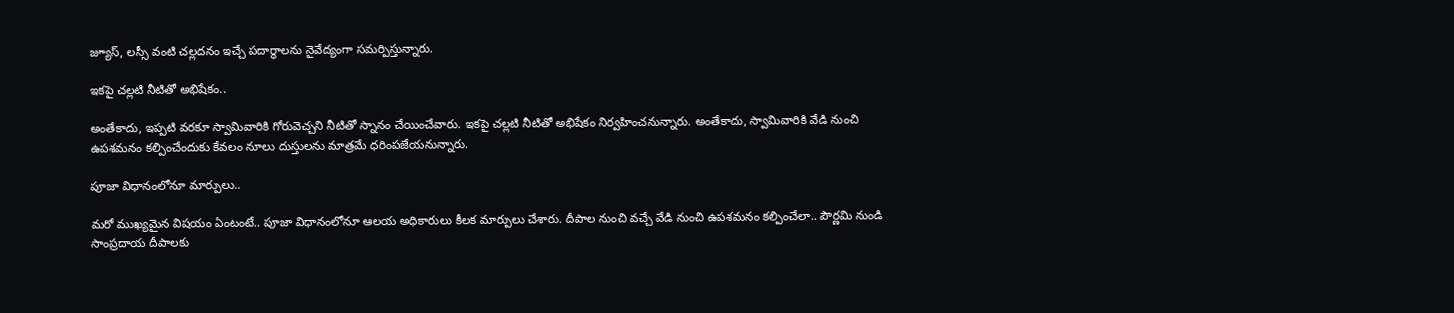జ్యూస్‌, ల‌స్సీ వంటి చల్లదనం ఇచ్చే పదార్థాల‌ను నైవేద్యంగా స‌మ‌ర్పిస్తున్నారు.

ఇక‌పై చ‌ల్ల‌టి నీటితో అభిషేకం..

అంతేకాదు, ఇప్ప‌టి వ‌ర‌కూ స్వామివారికి గోరువెచ్చ‌ని నీటితో స్నానం చేయించేవారు. ఇక‌పై చ‌ల్ల‌టి నీటితో అభిషేకం నిర్వ‌హించ‌నున్నారు. అంతేకాదు, స్వామివారికి వేడి నుంచి ఉప‌శ‌మ‌నం క‌ల్పించేందుకు కేవ‌లం నూలు దుస్తుల‌ను మాత్ర‌మే ధ‌రింప‌జేయ‌నున్నారు.

పూజా విధానంలోనూ మార్పులు..

మ‌రో ముఖ్య‌మైన విష‌యం ఏంటంటే.. పూజా విధానంలోనూ ఆల‌య‌ అధికారులు కీల‌క మార్పులు చేశారు. దీపాల నుంచి వ‌చ్చే వేడి నుంచి ఉప‌శ‌మ‌నం క‌ల్పించేలా.. పౌర్ణమి నుండి సాంప్రదాయ దీపాలకు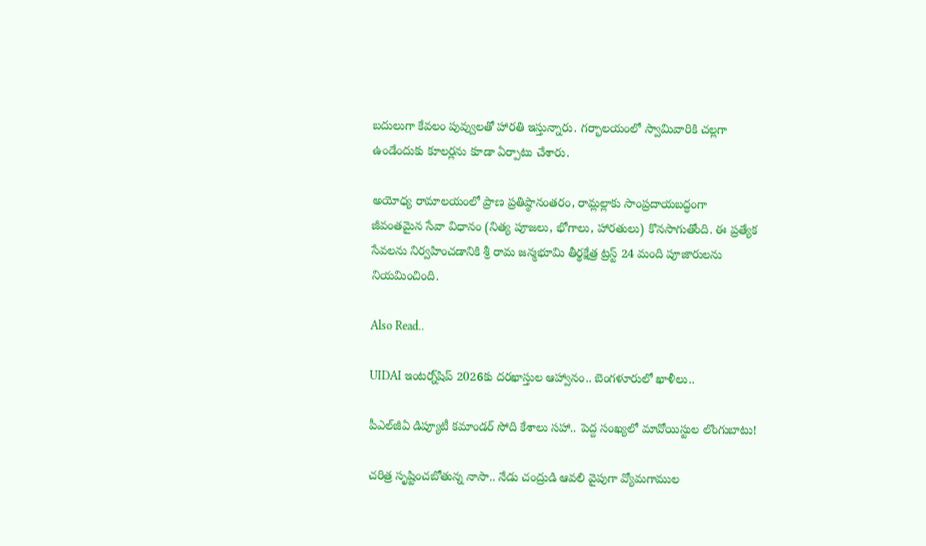బదులుగా కేవ‌లం పువ్వుల‌తో హార‌తి ఇస్తున్నారు. గ‌ర్భాల‌యంలో స్వామివారికి చ‌ల్ల‌గా ఉండేందుకు కూల‌ర్ల‌ను కూడా ఏర్పాటు చేశారు.

అయోధ్య రామాలయంలో ప్రాణ ప్రతిష్ఠానంతరం, రామ్లల్లాకు సాంప్రదాయబద్ధంగా జీవంతమైన సేవా విధానం (నిత్య పూజలు, భోగాలు, హారతులు) కొనసాగుతోంది. ఈ ప్రత్యేక సేవలను నిర్వహించడానికి శ్రీ రామ జన్మభూమి తీర్థక్షేత్ర ట్రస్ట్ 24 మంది పూజారులను నియమించింది.

Also Read..

UIDAI ఇంటర్న్‌షిప్ 2026కు దరఖాస్తుల ఆహ్వానం.. బెంగళూరులో ఖాళీలు..

పీఎల్‌జీఏ డిప్యూటీ క‌మాండ‌ర్ సోది కేశాలు స‌హా.. పెద్ద సంఖ్య‌లో మావోయిస్టుల లొంగుబాటు!

చ‌రిత్ర సృష్టించ‌బోతున్న నాసా.. నేడు చంద్రుడి ఆవ‌లి వైపుగా వ్యోమ‌గాముల‌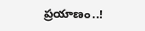ప్ర‌యాణం..!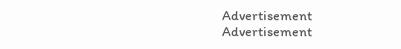Advertisement
Advertisement